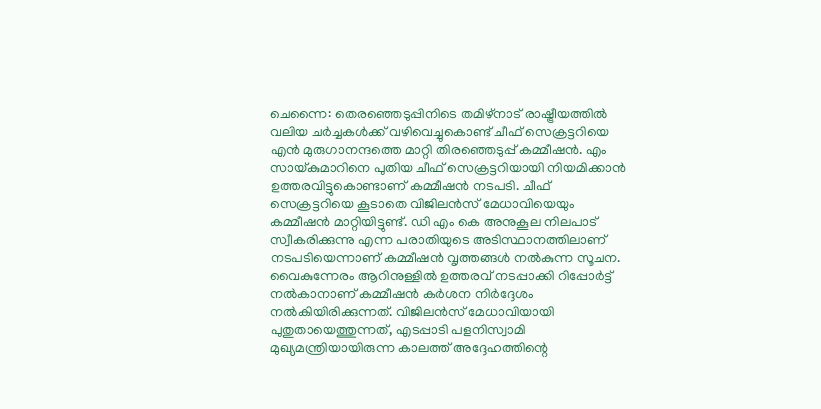ചെന്നൈ: തെരഞ്ഞെടുപ്പിനിടെ തമിഴ്നാട് രാഷ്ട്രീയത്തിൽ വലിയ ചർച്ചകൾക്ക് വഴിവെച്ചുകൊണ്ട് ചീഫ് സെക്രട്ടറിയെ എൻ മുരുഗാനന്ദത്തെ മാറ്റി തിരഞ്ഞെടുപ്പ് കമ്മീഷൻ. എം സായ്കുമാറിനെ പുതിയ ചീഫ് സെക്രട്ടറിയായി നിയമിക്കാൻ ഉത്തരവിട്ടുകൊണ്ടാണ് കമ്മീഷൻ നടപടി. ചീഫ് സെക്രട്ടറിയെ കൂടാതെ വിജിലൻസ് മേധാവിയെയും കമ്മീഷൻ മാറ്റിയിട്ടുണ്ട്. ഡി എം കെ അനുകൂല നിലപാട് സ്വീകരിക്കുന്നു എന്ന പരാതിയുടെ അടിസ്ഥാനത്തിലാണ് നടപടിയെന്നാണ് കമ്മീഷൻ വൃത്തങ്ങൾ നൽകുന്ന സൂചന. വൈകുന്നേരം ആറിനുള്ളിൽ ഉത്തരവ് നടപ്പാക്കി റിപ്പോർട്ട് നൽകാനാണ് കമ്മീഷൻ കർശന നിർദ്ദേശം നൽകിയിരിക്കുന്നത്. വിജിലൻസ് മേധാവിയായി പുതുതായെത്തുന്നത്, എടപ്പാടി പളനിസ്വാമി മുഖ്യമന്ത്രിയായിരുന്ന കാലത്ത് അദ്ദേഹത്തിന്റെ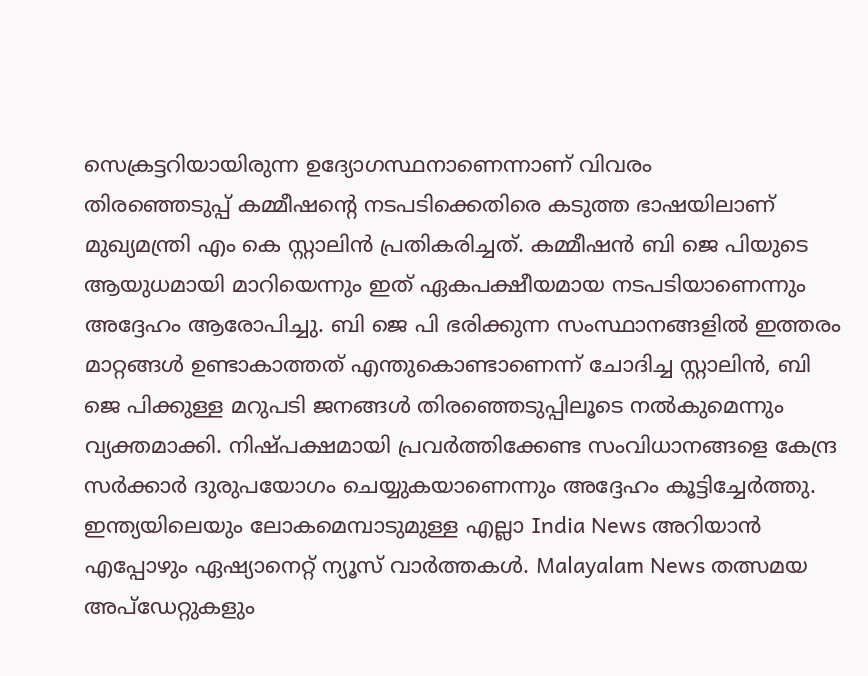സെക്രട്ടറിയായിരുന്ന ഉദ്യോഗസ്ഥനാണെന്നാണ് വിവരം
തിരഞ്ഞെടുപ്പ് കമ്മീഷന്റെ നടപടിക്കെതിരെ കടുത്ത ഭാഷയിലാണ് മുഖ്യമന്ത്രി എം കെ സ്റ്റാലിൻ പ്രതികരിച്ചത്. കമ്മീഷൻ ബി ജെ പിയുടെ ആയുധമായി മാറിയെന്നും ഇത് ഏകപക്ഷീയമായ നടപടിയാണെന്നും അദ്ദേഹം ആരോപിച്ചു. ബി ജെ പി ഭരിക്കുന്ന സംസ്ഥാനങ്ങളിൽ ഇത്തരം മാറ്റങ്ങൾ ഉണ്ടാകാത്തത് എന്തുകൊണ്ടാണെന്ന് ചോദിച്ച സ്റ്റാലിൻ, ബി ജെ പിക്കുള്ള മറുപടി ജനങ്ങൾ തിരഞ്ഞെടുപ്പിലൂടെ നൽകുമെന്നും വ്യക്തമാക്കി. നിഷ്പക്ഷമായി പ്രവർത്തിക്കേണ്ട സംവിധാനങ്ങളെ കേന്ദ്ര സർക്കാർ ദുരുപയോഗം ചെയ്യുകയാണെന്നും അദ്ദേഹം കൂട്ടിച്ചേർത്തു.
ഇന്ത്യയിലെയും ലോകമെമ്പാടുമുള്ള എല്ലാ India News അറിയാൻ എപ്പോഴും ഏഷ്യാനെറ്റ് ന്യൂസ് വാർത്തകൾ. Malayalam News തത്സമയ അപ്ഡേറ്റുകളും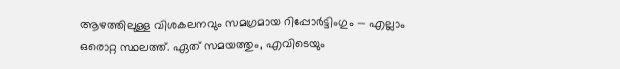ആഴത്തിലുള്ള വിശകലനവും സമഗ്രമായ റിപ്പോർട്ടിംഗും — എല്ലാം ഒരൊറ്റ സ്ഥലത്ത്. ഏത് സമയത്തും, എവിടെയും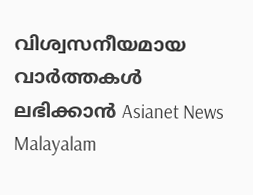വിശ്വസനീയമായ വാർത്തകൾ ലഭിക്കാൻ Asianet News Malayalam